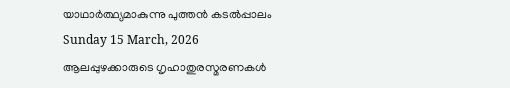യാഥാർത്ഥ്യമാകുന്നു പുത്തൻ കടൽപ്പാലം
Sunday 15 March, 2026
ആലപ്പുഴക്കാരുടെ ഗൃഹാതുരസ്മരണകൾ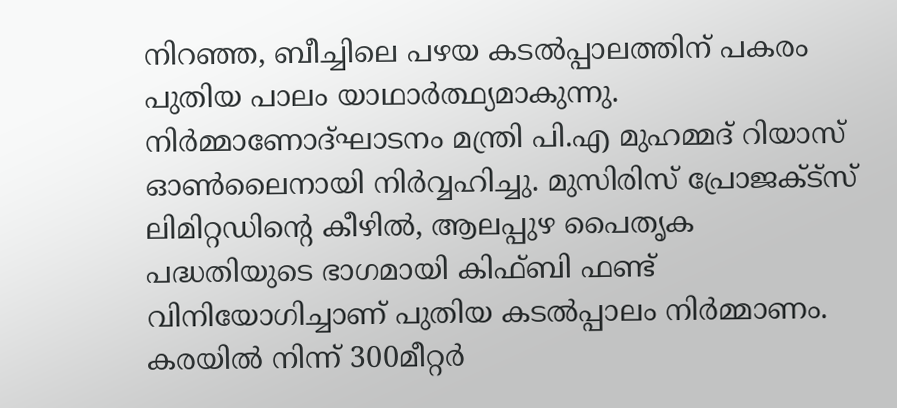നിറഞ്ഞ, ബീച്ചിലെ പഴയ കടൽപ്പാലത്തിന് പകരം പുതിയ പാലം യാഥാർത്ഥ്യമാകുന്നു. നിർമ്മാണോദ്ഘാടനം മന്ത്രി പി.എ മുഹമ്മദ് റിയാസ് ഓൺലൈനായി നിർവ്വഹിച്ചു. മുസിരിസ് പ്രോജക്ട്സ് ലിമിറ്റഡിന്റെ കീഴിൽ, ആലപ്പുഴ പൈതൃക പദ്ധതിയുടെ ഭാഗമായി കിഫ്ബി ഫണ്ട് വിനിയോഗിച്ചാണ് പുതിയ കടൽപ്പാലം നിർമ്മാണം. കരയിൽ നിന്ന് 300മീറ്റർ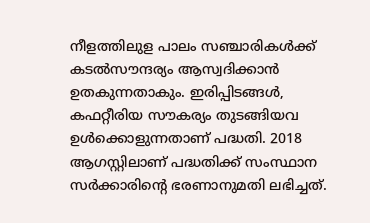നീളത്തിലുള പാലം സഞ്ചാരികൾക്ക് കടൽസൗന്ദര്യം ആസ്വദിക്കാൻ ഉതകുന്നതാകും. ഇരിപ്പിടങ്ങൾ, കഫറ്റീരിയ സൗകര്യം തുടങ്ങിയവ ഉൾക്കൊളുന്നതാണ് പദ്ധതി. 2018 ആഗസ്റ്റിലാണ് പദ്ധതിക്ക് സംസ്ഥാന സർക്കാരിന്റെ ഭരണാനുമതി ലഭിച്ചത്.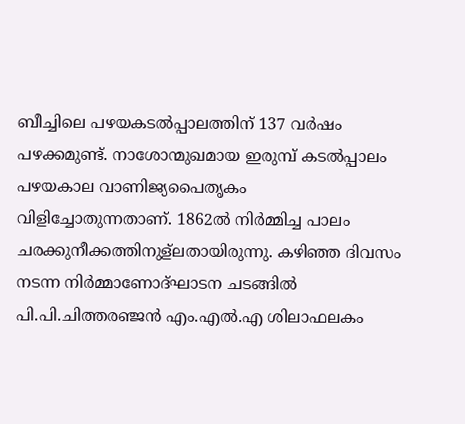ബീച്ചിലെ പഴയകടൽപ്പാലത്തിന് 137 വർഷം പഴക്കമുണ്ട്. നാശോന്മുഖമായ ഇരുമ്പ് കടൽപ്പാലം പഴയകാല വാണിജ്യപൈതൃകം വിളിച്ചോതുന്നതാണ്. 1862ൽ നിർമ്മിച്ച പാലം ചരക്കുനീക്കത്തിനുള്ലതായിരുന്നു. കഴിഞ്ഞ ദിവസം നടന്ന നിർമ്മാണോദ്ഘാടന ചടങ്ങിൽ പി.പി.ചിത്തരഞ്ജൻ എം.എൽ.എ ശിലാഫലകം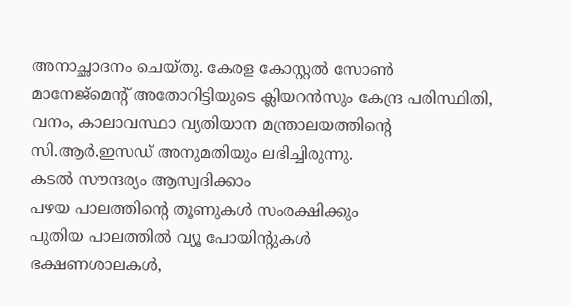അനാച്ഛാദനം ചെയ്തു. കേരള കോസ്റ്റൽ സോൺ മാനേജ്മെന്റ് അതോറിട്ടിയുടെ ക്ലിയറൻസും കേന്ദ്ര പരിസ്ഥിതി, വനം, കാലാവസ്ഥാ വ്യതിയാന മന്ത്രാലയത്തിന്റെ സി.ആർ.ഇസഡ് അനുമതിയും ലഭിച്ചിരുന്നു.
കടൽ സൗന്ദര്യം ആസ്വദിക്കാം
പഴയ പാലത്തിന്റെ തൂണുകൾ സംരക്ഷിക്കും
പുതിയ പാലത്തിൽ വ്യൂ പോയിന്റുകൾ
ഭക്ഷണശാലകൾ,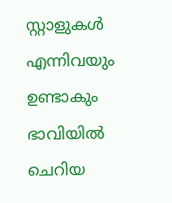സ്റ്റാളുകൾ എന്നിവയും ഉണ്ടാകും
ഭാവിയിൽ ചെറിയ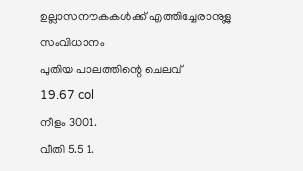ഉല്ലാസനൗകകൾക്ക് എത്തിച്ചേരാനുള്ല സംവിധാനം
പുതിയ പാലത്തിന്റെ ചെലവ്
19.67 col
നീളം 3001.
വീതി 5.5 1.